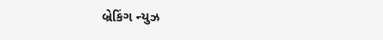બ્રેકિંગ ન્યુઝ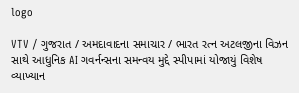logo

VTV / ગુજરાત / અમદાવાદના સમાચાર / ભારત રત્ન અટલજીના વિઝન સાથે આધુનિક AI ગવર્નન્સના સમન્વય મુદ્દે સ્પીપામાં યોજાયું વિશેષ વ્યાખ્યાન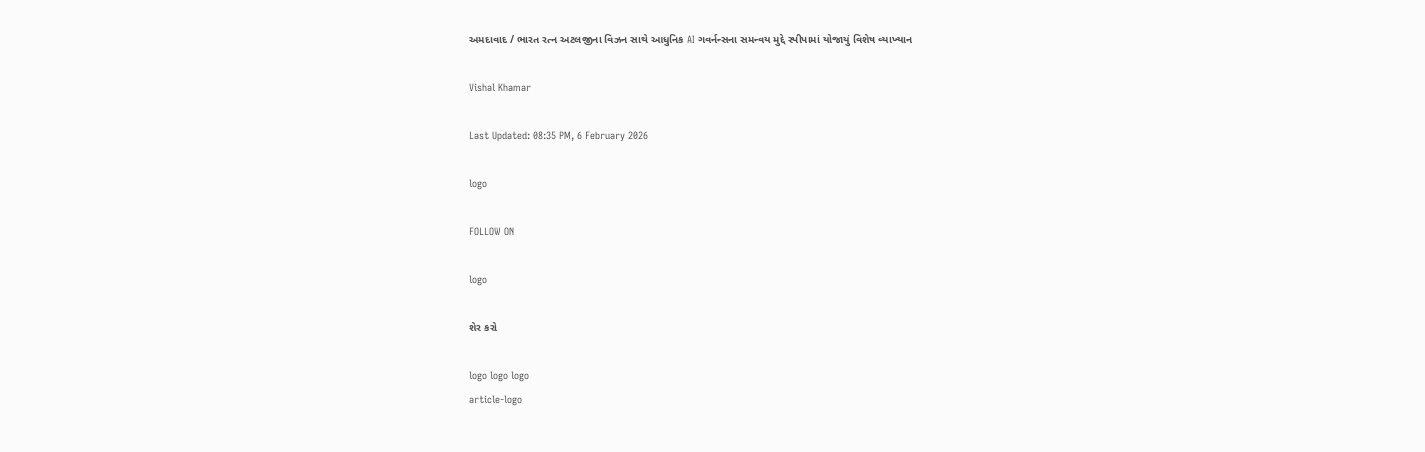અમદાવાદ / ભારત રત્ન અટલજીના વિઝન સાથે આધુનિક AI ગવર્નન્સના સમન્વય મુદ્દે સ્પીપામાં યોજાયું વિશેષ વ્યાખ્યાન

Vishal Khamar

Last Updated: 08:35 PM, 6 February 2026

logo

FOLLOW ON

logo

શેર કરો

logo logo logo
article-logo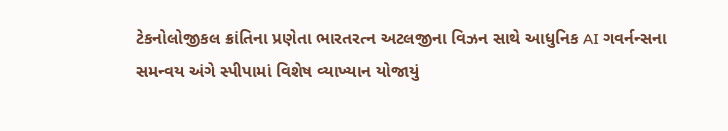ટેકનોલોજીકલ ક્રાંતિના પ્રણેતા ભારતરત્ન અટલજીના વિઝન સાથે આધુનિક AI ગવર્નન્સના સમન્વય અંગે સ્પીપામાં વિશેષ વ્યાખ્યાન યોજાયું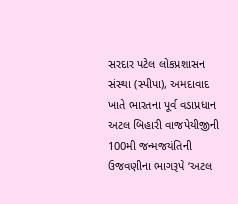સરદાર પટેલ લોકપ્રશાસન સંસ્થા (સ્પીપા), અમદાવાદ ખાતે ભારતના પૂર્વ વડાપ્રધાન અટલ બિહારી વાજપેયીજીની 100મી જન્મજયંતિની ઉજવણીના ભાગરૂપે ‘અટલ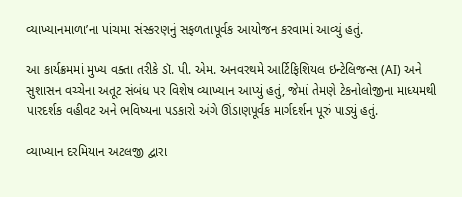વ્યાખ્યાનમાળા’ના પાંચમા સંસ્કરણનું સફળતાપૂર્વક આયોજન કરવામાં આવ્યું હતું.

આ કાર્યક્રમમાં મુખ્ય વક્તા તરીકે ડૉ. પી. એમ. અનવરથમે આર્ટિફિશિયલ ઇન્ટેલિજન્સ (AI) અને સુશાસન વચ્ચેના અતૂટ સંબંધ પર વિશેષ વ્યાખ્યાન આપ્યું હતું, જેમાં તેમણે ટેકનોલોજીના માધ્યમથી પારદર્શક વહીવટ અને ભવિષ્યના પડકારો અંગે ઊંડાણપૂર્વક માર્ગદર્શન પૂરું પાડ્યું હતું.

વ્યાખ્યાન દરમિયાન અટલજી દ્વારા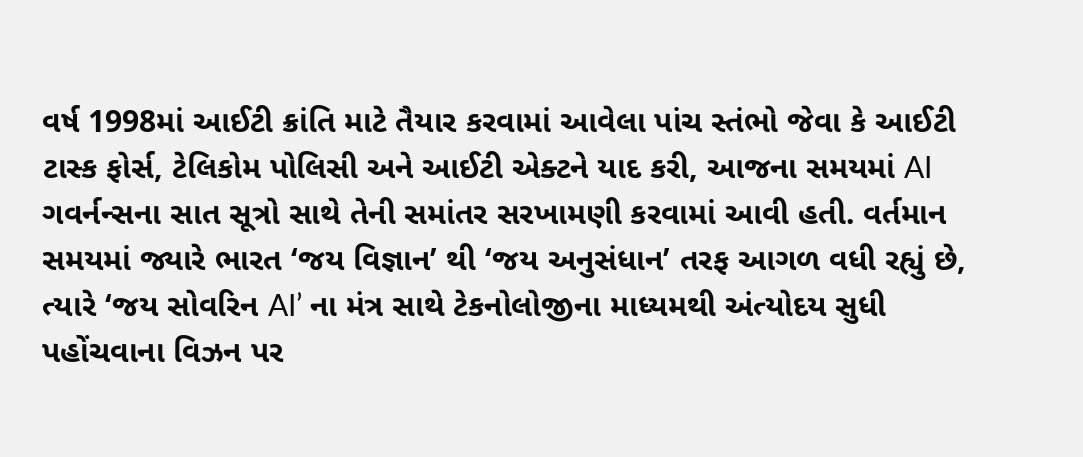વર્ષ 1998માં આઈટી ક્રાંતિ માટે તૈયાર કરવામાં આવેલા પાંચ સ્તંભો જેવા કે આઈટી ટાસ્ક ફોર્સ, ટેલિકોમ પોલિસી અને આઈટી એક્ટને યાદ કરી, આજના સમયમાં AI ગવર્નન્સના સાત સૂત્રો સાથે તેની સમાંતર સરખામણી કરવામાં આવી હતી. વર્તમાન સમયમાં જ્યારે ભારત ‘જય વિજ્ઞાન’ થી ‘જય અનુસંધાન’ તરફ આગળ વધી રહ્યું છે, ત્યારે ‘જય સોવરિન AI’ ના મંત્ર સાથે ટેકનોલોજીના માધ્યમથી અંત્યોદય સુધી પહોંચવાના વિઝન પર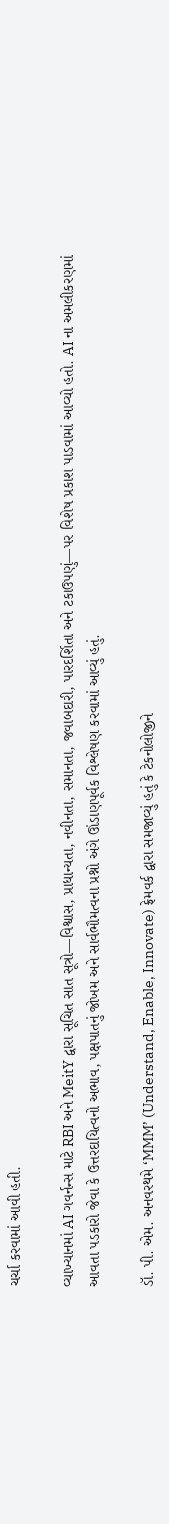ચર્ચા કરવામાં આવી હતી.

વ્યાખ્યાનમાં AI ગવર્નન્સ માટે RBI અને MeitY દ્વારા સૂચિત સાત સૂત્રો—વિશ્વાસ, પ્રાધાન્યતા, નવીનતા, સમાનતા, જવાબદારી, પારદર્શિતા અને ટકાઉપણું—પર વિશેષ પ્રકાશ પાડવામાં આવ્યો હતો. AI ના અમલીકરણમાં આવતા પડકારો જેવા કે ઉત્તરદાયિત્વનો અભાવ, પક્ષપાતનું જોખમ અને સાર્વભૌમત્વના પ્રશ્નો અંગે ઊંડાણપૂર્વક વિશ્લેષણ કરવામાં આવ્યું હતું.

ડૉ. પી. એમ. અનવરથમે ‘MMM’ (Understand, Enable, Innovate) ફ્રેમવર્ક દ્વારા સમજાવ્યું હતું કે ટેકનોલોજીને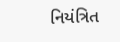નિયંત્રિત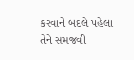કરવાને બદલે પહેલા તેને સમજવી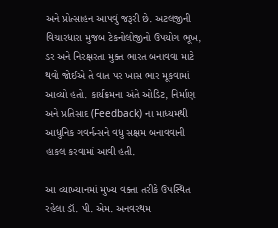અને પ્રોત્સાહન આપવું જરૂરી છે. અટલજીની વિચારધારા મુજબ ટેકનોલોજીનો ઉપયોગ ભૂખ, ડર અને નિરક્ષરતા મુક્ત ભારત બનાવવા માટે થવો જોઈએ તે વાત પર ખાસ ભાર મૂકવામાં આવ્યો હતો. કાર્યક્રમના અંતે ઓડિટ, નિર્માણ અને પ્રતિસાદ (Feedback) ના માધ્યમથી આધુનિક ગવર્નન્સને વધુ સક્ષમ બનાવવાની હાકલ કરવામાં આવી હતી.

આ વ્યાખ્યાનમાં મુખ્ય વક્તા તરીકે ઉપસ્થિત રહેલા ડૉ. પી. એમ. અનવરથમ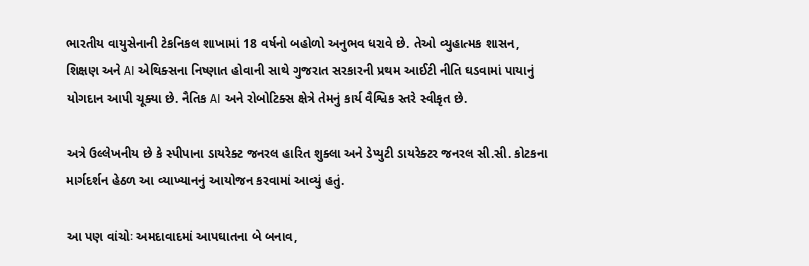ભારતીય વાયુસેનાની ટેકનિકલ શાખામાં 18 વર્ષનો બહોળો અનુભવ ધરાવે છે. તેઓ વ્યુહાત્મક શાસન, શિક્ષણ અને AI એથિક્સના નિષ્ણાત હોવાની સાથે ગુજરાત સરકારની પ્રથમ આઈટી નીતિ ઘડવામાં પાયાનું યોગદાન આપી ચૂક્યા છે. નૈતિક AI અને રોબોટિક્સ ક્ષેત્રે તેમનું કાર્ય વૈશ્વિક સ્તરે સ્વીકૃત છે.

અત્રે ઉલ્લેખનીય છે કે સ્પીપાના ડાયરેક્ટ જનરલ હારિત શુક્લા અને ડેપ્યુટી ડાયરેક્ટર જનરલ સી.સી. કોટકના માર્ગદર્શન હેઠળ આ વ્યાખ્યાનનું આયોજન કરવામાં આવ્યું હતું.

આ પણ વાંચોઃ અમદાવાદમાં આપઘાતના બે બનાવ,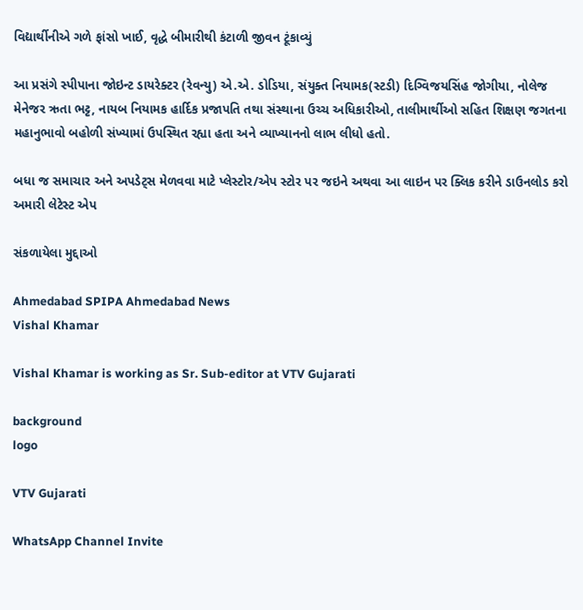વિદ્યાર્થીનીએ ગળે ફાંસો ખાઈ, વૃદ્ધે બીમારીથી કંટાળી જીવન ટૂંકાવ્યું

આ પ્રસંગે સ્પીપાના જોઇન્ટ ડાયરેક્ટર (રેવન્યુ) એ.એ. ડોડિયા, સંયુક્ત નિયામક(સ્ટડી) દિગ્વિજયસિંહ જોગીયા, નોલેજ મેનેજર ઋતા ભટ્ટ, નાયબ નિયામક હાર્દિક પ્રજાપતિ તથા સંસ્થાના ઉચ્ચ અધિકારીઓ, તાલીમાર્થીઓ સહિત શિક્ષણ જગતના મહાનુભાવો બહોળી સંખ્યામાં ઉપસ્થિત રહ્યા હતા અને વ્યાખ્યાનનો લાભ લીધો હતો.

બધા જ સમાચાર અને અપડેટ્સ મેળવવા માટે પ્લેસ્ટોર/એપ સ્ટોર પર જઇને અથવા આ લાઇન પર ક્લિક કરીને ડાઉનલોડ કરો અમારી લેટેસ્ટ એપ

સંકળાયેલા મુદ્દાઓ

Ahmedabad SPIPA Ahmedabad News
Vishal Khamar

Vishal Khamar is working as Sr. Sub-editor at VTV Gujarati

background
logo

VTV Gujarati

WhatsApp Channel Invite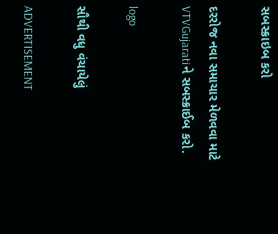સબસ્ક્રાઇબ કરો

દરરોજ નવા સમાચાર મેળવવા માટે VTVGujaratiને સબસ્ક્રાઈબ કરો.

logo

સૌથી વધુ વંચાયેલું

ADVERTISEMENT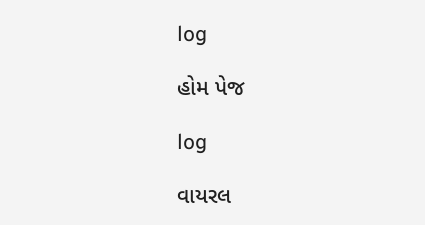log

હોમ પેજ

log

વાયરલ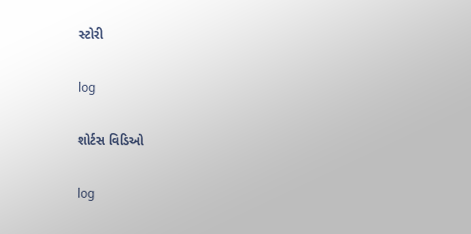સ્ટોરી

log

શોર્ટસ વિડિઓ

log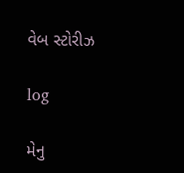વેબ સ્ટોરીઝ

log

મેનુ